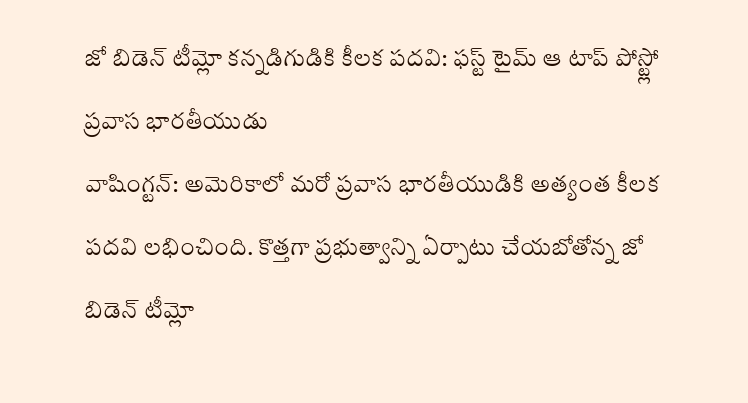జో బిడెన్ టీమ్లో కన్నడిగుడికి కీలక పదవి: ఫస్ట్ టైమ్ ఆ టాప్ పోస్ట్లో ప్రవాస భారతీయుడు
వాషింగ్టన్: అమెరికాలో మరో ప్రవాస భారతీయుడికి అత్యంత కీలక పదవి లభించింది. కొత్తగా ప్రభుత్వాన్ని ఏర్పాటు చేయబోతోన్న జో బిడెన్ టీమ్లో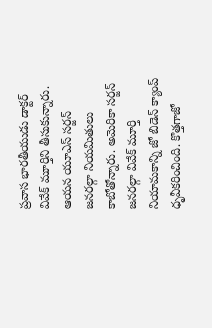ప్రవాస భారతీయుడు డాక్టర్ వివేక్ మూర్తిని తీసుకున్నారు. ఆయన యూఎస్ సర్జన్ జనరల్గా నియమితులు కాబోతోన్నారు. అమెరికా సర్జన్ జనరల్గా వివేక్ మూర్తి నియామకాన్ని జో బిడెన్ క్యాంప్ ధృవీకరించింది. కొత్తగాజో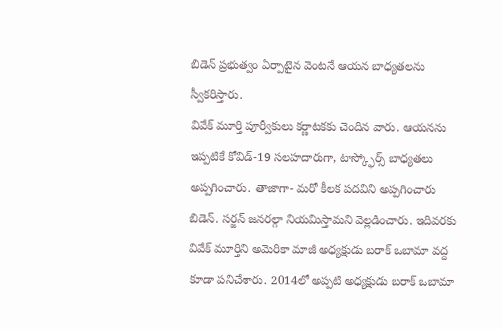బిడెన్ ప్రభుత్వం ఏర్పాటైన వెంటనే ఆయన బాధ్యతలను స్వీకరిస్తారు.
వివేక్ మూర్తి పూర్వీకులు కర్ణాటకకు చెందిన వారు. ఆయనను ఇప్పటికే కోవిడ్-19 సలహదారుగా, టాస్క్ఫోర్స్ బాధ్యతలు అప్పగించారు. తాజాగా- మరో కీలక పదవిని అప్పగించారు బిడెన్. సర్జన్ జనరల్గా నియమిస్తామని వెల్లడించారు. ఇదివరకు వివేక్ మూర్తిని అమెరికా మాజీ అధ్యక్షుడు బరాక్ ఒబామా వద్ద కూడా పనిచేశారు. 2014లో అప్పటి అధ్యక్షుడు బరాక్ ఒబామా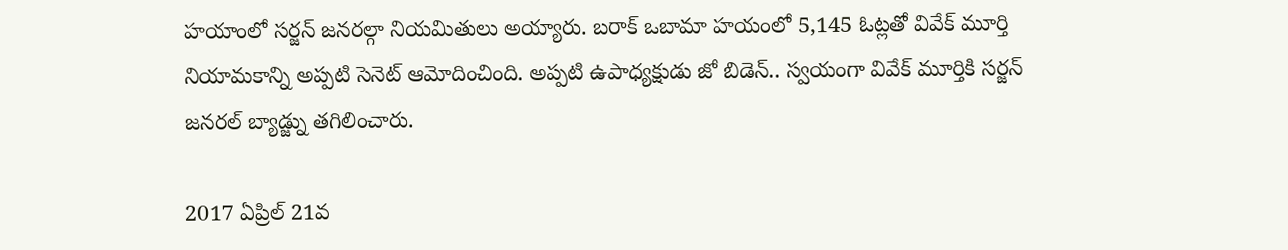హయాంలో సర్జన్ జనరల్గా నియమితులు అయ్యారు. బరాక్ ఒబామా హయంలో 5,145 ఓట్లతో వివేక్ మూర్తి నియామకాన్ని అప్పటి సెనెట్ ఆమోదించింది. అప్పటి ఉపాధ్యక్షుడు జో బిడెన్.. స్వయంగా వివేక్ మూర్తికి సర్జన్ జనరల్ బ్యాడ్జ్ను తగిలించారు.

2017 ఏప్రిల్ 21వ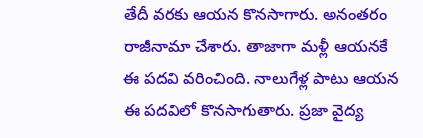తేదీ వరకు ఆయన కొనసాగారు. అనంతరం రాజీనామా చేశారు. తాజాగా మళ్లీ ఆయనకే ఈ పదవి వరించింది. నాలుగేళ్ల పాటు ఆయన ఈ పదవిలో కొనసాగుతారు. ప్రజా వైద్య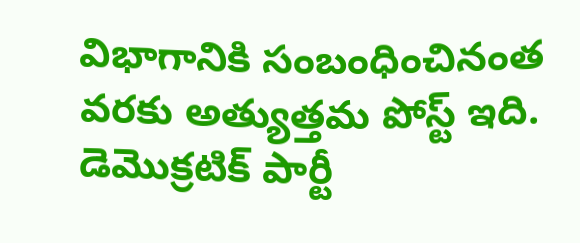విభాగానికి సంబంధించినంత వరకు అత్యుత్తమ పోస్ట్ ఇది. డెమొక్రటిక్ పార్టీ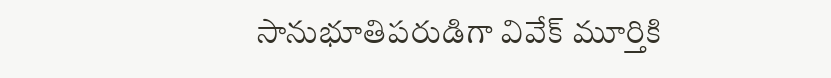సానుభూతిపరుడిగా వివేక్ మూర్తికి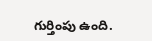గుర్తింపు ఉంది.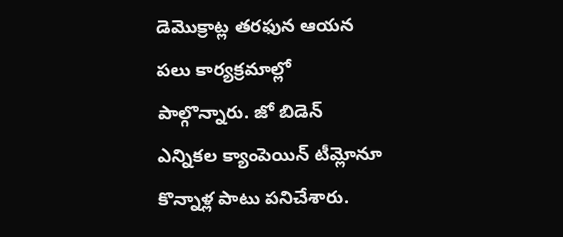డెమొక్రాట్ల తరఫున ఆయన పలు కార్యక్రమాల్లో పాల్గొన్నారు. జో బిడెన్ ఎన్నికల క్యాంపెయిన్ టీమ్లోనూ కొన్నాళ్ల పాటు పనిచేశారు.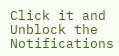Click it and Unblock the Notifications